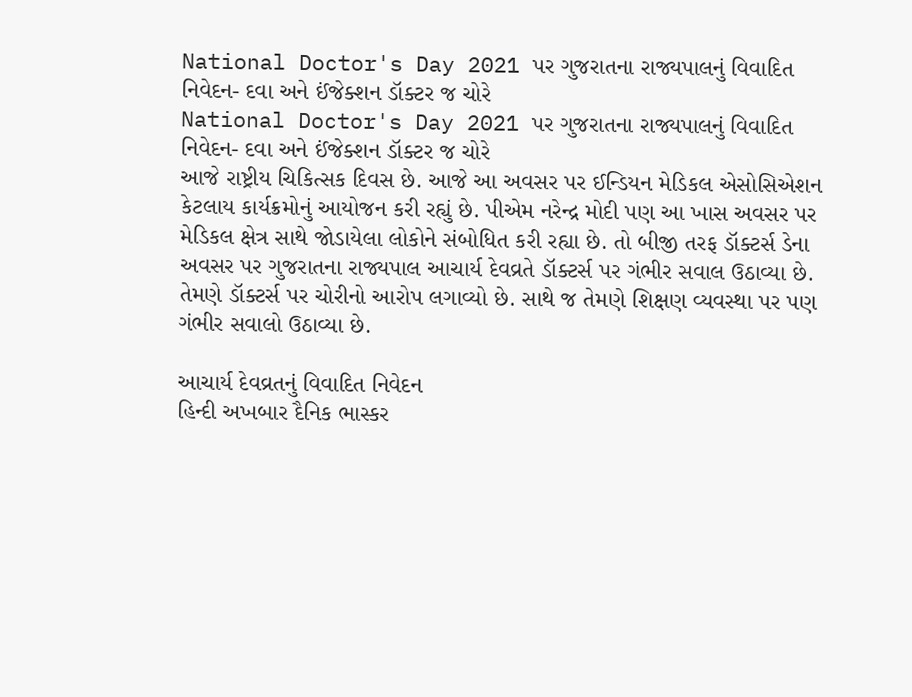National Doctor's Day 2021 પર ગુજરાતના રાજ્યપાલનું વિવાદિત નિવેદન- દવા અને ઈંજેક્શન ડૉક્ટર જ ચોરે
National Doctor's Day 2021 પર ગુજરાતના રાજ્યપાલનું વિવાદિત નિવેદન- દવા અને ઈંજેક્શન ડૉક્ટર જ ચોરે
આજે રાષ્ટ્રીય ચિકિત્સક દિવસ છે. આજે આ અવસર પર ઈન્ડિયન મેડિકલ એસોસિએશન કેટલાય કાર્યક્રમોનું આયોજન કરી રહ્યું છે. પીએમ નરેન્દ્ર મોદી પણ આ ખાસ અવસર પર મેડિકલ ક્ષેત્ર સાથે જોડાયેલા લોકોને સંબોધિત કરી રહ્યા છે. તો બીજી તરફ ડૉક્ટર્સ ડેના અવસર પર ગુજરાતના રાજ્યપાલ આચાર્ય દેવવ્રતે ડૉક્ટર્સ પર ગંભીર સવાલ ઉઠાવ્યા છે. તેમણે ડૉક્ટર્સ પર ચોરીનો આરોપ લગાવ્યો છે. સાથે જ તેમણે શિક્ષણ વ્યવસ્થા પર પણ ગંભીર સવાલો ઉઠાવ્યા છે.

આચાર્ય દેવવ્રતનું વિવાદિત નિવેદન
હિન્દી અખબાર દૈનિક ભાસ્કર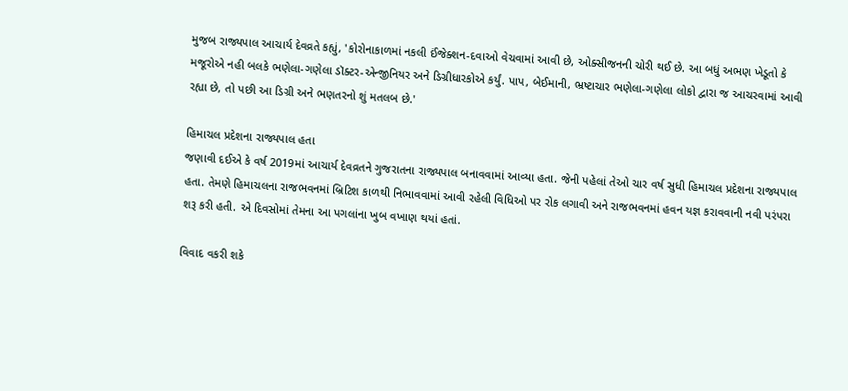મુજબ રાજ્યપાલ આચાર્ય દેવવ્રતે કહ્યું, 'કોરોનાકાળમાં નકલી ઈંજેક્શન-દવાઓ વેચવામાં આવી છે, ઓક્સીજનની ચોરી થઈ છે. આ બધું અભણ ખેડૂતો કે મજૂરોએ નહી બલકે ભણેલા-ગણેલા ડૉક્ટર-એન્જીનિયર અને ડિગ્રીધારકોએ કર્યું. પાપ, બેઈમાની, ભ્રષ્ટાચાર ભણેલા-ગણેલા લોકો દ્વારા જ આચરવામાં આવી રહ્યા છે, તો પછી આ ડિગ્રી અને ભણતરનો શું મતલબ છે.'

હિમાચલ પ્રદેશના રાજ્યપાલ હતા
જણાવી દઈએ કે વર્ષ 2019માં આચાર્ય દેવવ્રતને ગુજરાતના રાજ્યપાલ બનાવવામાં આવ્યા હતા. જેની પહેલાં તેઓ ચાર વર્ષ સુધી હિમાચલ પ્રદેશના રાજ્યપાલ હતા. તેમણે હિમાચલના રાજભવનમાં બ્રિટિશ કાળથી નિભાવવામાં આવી રહેલી વિધિઓ પર રોક લગાવી અને રાજભવનમાં હવન યજ્ઞ કરાવવાની નવી પરંપરા શરૂ કરી હતી. એ દિવસોમાં તેમના આ પગલાંના ખુબ વખાણ થયાં હતાં.

વિવાદ વકરી શકે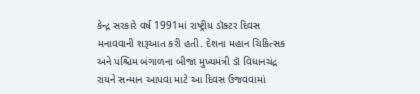કેન્દ્ર સરકારે વર્ષ 1991માં રાષ્ટ્રીય ડૉક્ટર દિવસ મનાવવાની શરૂઆત કરી હતી. દેશના મહાન ચિકિત્સક અને પશ્ચિમ બંગાળના બીજા મુખ્યમંત્રી ડૉ વિધાનચંદ્ર રાયને સન્માન આપવા માટે આ દિવસ ઉજવવામાં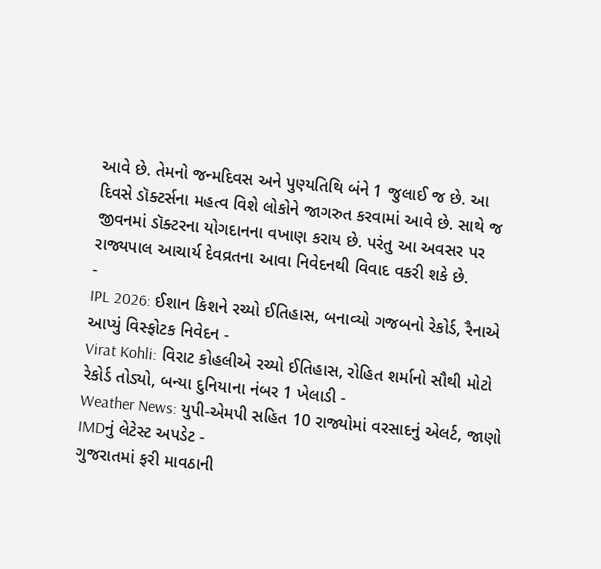આવે છે. તેમનો જન્મદિવસ અને પુણ્યતિથિ બંને 1 જુલાઈ જ છે. આ દિવસે ડૉક્ટર્સના મહત્વ વિશે લોકોને જાગરુત કરવામાં આવે છે. સાથે જ જીવનમાં ડૉક્ટરના યોગદાનના વખાણ કરાય છે. પરંતુ આ અવસર પર રાજ્યપાલ આચાર્ય દેવવ્રતના આવા નિવેદનથી વિવાદ વકરી શકે છે.
-
IPL 2026: ઈશાન કિશને રચ્યો ઈતિહાસ, બનાવ્યો ગજબનો રેકોર્ડ, રૈનાએ આપ્યું વિસ્ફોટક નિવેદન -
Virat Kohli: વિરાટ કોહલીએ રચ્યો ઈતિહાસ, રોહિત શર્માનો સૌથી મોટો રેકોર્ડ તોડ્યો, બન્યા દુનિયાના નંબર 1 ખેલાડી -
Weather News: યુપી-એમપી સહિત 10 રાજ્યોમાં વરસાદનું એલર્ટ, જાણો IMDનું લેટેસ્ટ અપડેટ -
ગુજરાતમાં ફરી માવઠાની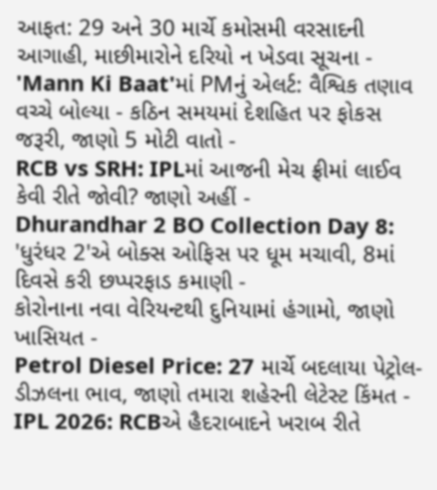આફત: 29 અને 30 માર્ચે કમોસમી વરસાદની આગાહી, માછીમારોને દરિયો ન ખેડવા સૂચના -
'Mann Ki Baat'માં PMનું એલર્ટ: વૈશ્વિક તણાવ વચ્ચે બોલ્યા - કઠિન સમયમાં દેશહિત પર ફોકસ જરૂરી, જાણો 5 મોટી વાતો -
RCB vs SRH: IPLમાં આજની મેચ ફ્રીમાં લાઈવ કેવી રીતે જોવી? જાણો અહીં -
Dhurandhar 2 BO Collection Day 8: 'ધુરંધર 2'એ બોક્સ ઓફિસ પર ધૂમ મચાવી, 8માં દિવસે કરી છપ્પરફાડ કમાણી -
કોરોનાના નવા વેરિયન્ટથી દુનિયામાં હંગામો, જાણો ખાસિયત -
Petrol Diesel Price: 27 માર્ચે બદલાયા પેટ્રોલ-ડીઝલના ભાવ, જાણો તમારા શહેરની લેટેસ્ટ કિંમત -
IPL 2026: RCBએ હૈદરાબાદને ખરાબ રીતે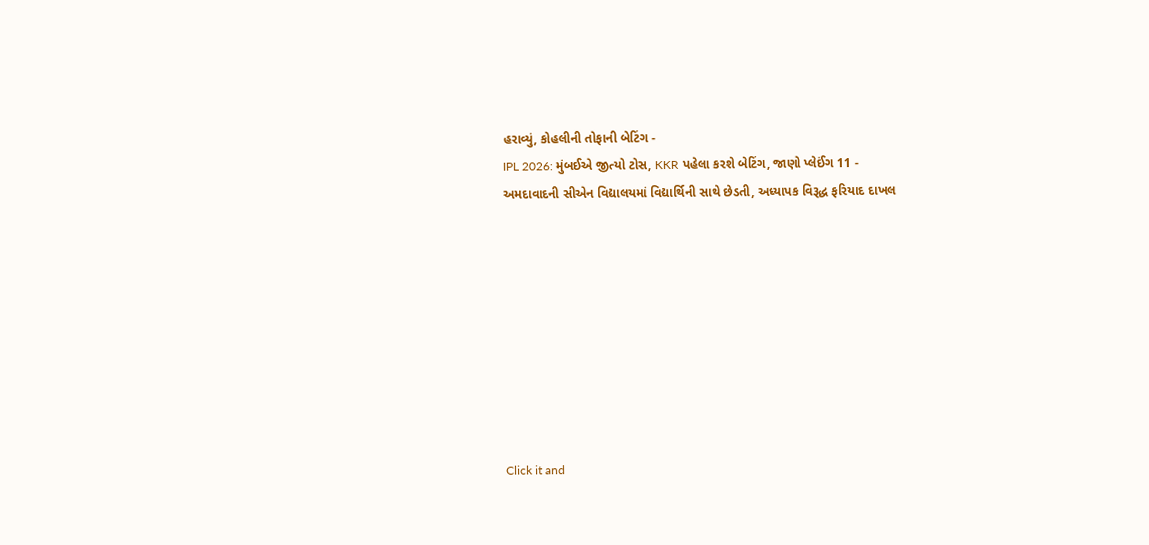હરાવ્યું, કોહલીની તોફાની બેટિંગ -
IPL 2026: મુંબઈએ જીત્યો ટોસ, KKR પહેલા કરશે બેટિંગ, જાણો પ્લેઈંગ 11 -
અમદાવાદની સીએન વિદ્યાલયમાં વિદ્યાર્થિની સાથે છેડતી, અધ્યાપક વિરૂદ્ધ ફરિયાદ દાખલ









Click it and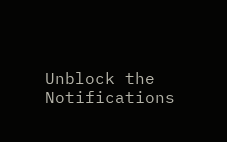Unblock the Notifications